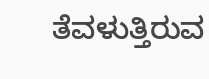ತೆವಳುತ್ತಿರುವ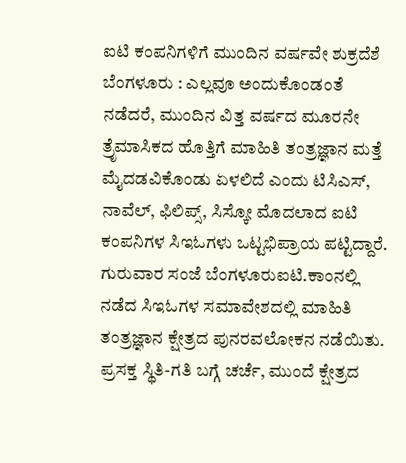ಐಟಿ ಕಂಪನಿಗಳಿಗೆ ಮುಂದಿನ ವರ್ಷವೇ ಶುಕ್ರದೆಶೆ
ಬೆಂಗಳೂರು : ಎಲ್ಲವೂ ಅಂದುಕೊಂಡಂತೆ ನಡೆದರೆ, ಮುಂದಿನ ವಿತ್ತ ವರ್ಷದ ಮೂರನೇ ತ್ರೆೃಮಾಸಿಕದ ಹೊತ್ತಿಗೆ ಮಾಹಿತಿ ತಂತ್ರಜ್ಞಾನ ಮತ್ತೆ ಮೈದಡವಿಕೊಂಡು ಏಳಲಿದೆ ಎಂದು ಟಿಸಿಎಸ್, ನಾವೆಲ್, ಫಿಲಿಪ್ಸ್, ಸಿಸ್ಕೋ ಮೊದಲಾದ ಐಟಿ ಕಂಪನಿಗಳ ಸಿಇಓಗಳು ಒಟ್ಟಭಿಪ್ರಾಯ ಪಟ್ಟಿದ್ದಾರೆ.
ಗುರುವಾರ ಸಂಜೆ ಬೆಂಗಳೂರುಐಟಿ.ಕಾಂನಲ್ಲಿ ನಡೆದ ಸಿಇಓಗಳ ಸಮಾವೇಶದಲ್ಲಿ ಮಾಹಿತಿ ತಂತ್ರಜ್ಞಾನ ಕ್ಷೇತ್ರದ ಪುನರವಲೋಕನ ನಡೆಯಿತು. ಪ್ರಸಕ್ತ ಸ್ಥಿತಿ-ಗತಿ ಬಗ್ಗೆ ಚರ್ಚೆ, ಮುಂದೆ ಕ್ಷೇತ್ರದ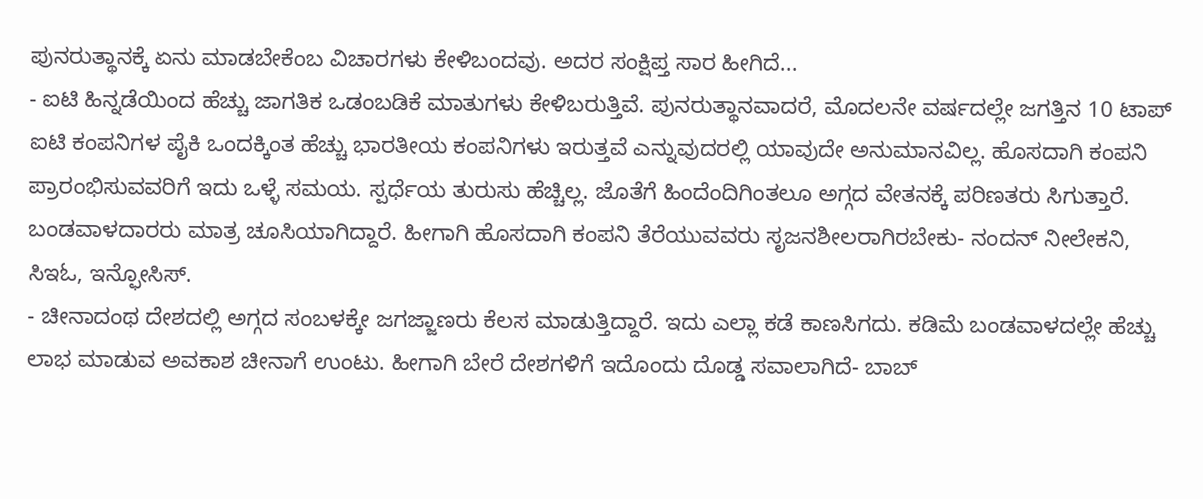ಪುನರುತ್ಥಾನಕ್ಕೆ ಏನು ಮಾಡಬೇಕೆಂಬ ವಿಚಾರಗಳು ಕೇಳಿಬಂದವು. ಅದರ ಸಂಕ್ಷಿಪ್ತ ಸಾರ ಹೀಗಿದೆ...
- ಐಟಿ ಹಿನ್ನಡೆಯಿಂದ ಹೆಚ್ಚು ಜಾಗತಿಕ ಒಡಂಬಡಿಕೆ ಮಾತುಗಳು ಕೇಳಿಬರುತ್ತಿವೆ. ಪುನರುತ್ಥಾನವಾದರೆ, ಮೊದಲನೇ ವರ್ಷದಲ್ಲೇ ಜಗತ್ತಿನ 10 ಟಾಪ್ ಐಟಿ ಕಂಪನಿಗಳ ಪೈಕಿ ಒಂದಕ್ಕಿಂತ ಹೆಚ್ಚು ಭಾರತೀಯ ಕಂಪನಿಗಳು ಇರುತ್ತವೆ ಎನ್ನುವುದರಲ್ಲಿ ಯಾವುದೇ ಅನುಮಾನವಿಲ್ಲ. ಹೊಸದಾಗಿ ಕಂಪನಿ ಪ್ರಾರಂಭಿಸುವವರಿಗೆ ಇದು ಒಳ್ಳೆ ಸಮಯ. ಸ್ಪರ್ಧೆಯ ತುರುಸು ಹೆಚ್ಚಿಲ್ಲ. ಜೊತೆಗೆ ಹಿಂದೆಂದಿಗಿಂತಲೂ ಅಗ್ಗದ ವೇತನಕ್ಕೆ ಪರಿಣತರು ಸಿಗುತ್ತಾರೆ. ಬಂಡವಾಳದಾರರು ಮಾತ್ರ ಚೂಸಿಯಾಗಿದ್ದಾರೆ. ಹೀಗಾಗಿ ಹೊಸದಾಗಿ ಕಂಪನಿ ತೆರೆಯುವವರು ಸೃಜನಶೀಲರಾಗಿರಬೇಕು- ನಂದನ್ ನೀಲೇಕನಿ, ಸಿಇಓ, ಇನ್ಫೋಸಿಸ್.
- ಚೀನಾದಂಥ ದೇಶದಲ್ಲಿ ಅಗ್ಗದ ಸಂಬಳಕ್ಕೇ ಜಗಜ್ಜಾಣರು ಕೆಲಸ ಮಾಡುತ್ತಿದ್ದಾರೆ. ಇದು ಎಲ್ಲಾ ಕಡೆ ಕಾಣಸಿಗದು. ಕಡಿಮೆ ಬಂಡವಾಳದಲ್ಲೇ ಹೆಚ್ಚು ಲಾಭ ಮಾಡುವ ಅವಕಾಶ ಚೀನಾಗೆ ಉಂಟು. ಹೀಗಾಗಿ ಬೇರೆ ದೇಶಗಳಿಗೆ ಇದೊಂದು ದೊಡ್ಡ ಸವಾಲಾಗಿದೆ- ಬಾಬ್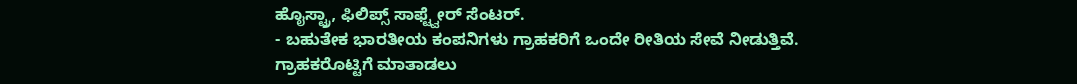ಹೊೖಸ್ಟ್ರಾ, ಫಿಲಿಪ್ಸ್ ಸಾಫ್ಟ್ವೇರ್ ಸೆಂಟರ್.
- ಬಹುತೇಕ ಭಾರತೀಯ ಕಂಪನಿಗಳು ಗ್ರಾಹಕರಿಗೆ ಒಂದೇ ರೀತಿಯ ಸೇವೆ ನೀಡುತ್ತಿವೆ. ಗ್ರಾಹಕರೊಟ್ಟಿಗೆ ಮಾತಾಡಲು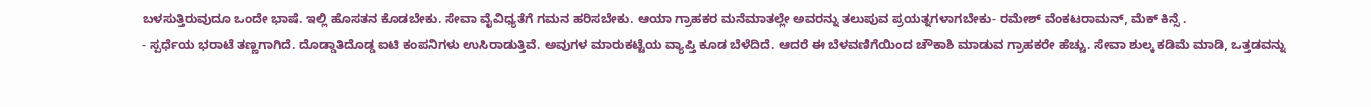ಬಳಸುತ್ತಿರುವುದೂ ಒಂದೇ ಭಾಷೆ. ಇಲ್ಲಿ ಹೊಸತನ ಕೊಡಬೇಕು. ಸೇವಾ ವೈವಿಧ್ಯತೆಗೆ ಗಮನ ಹರಿಸಬೇಕು. ಆಯಾ ಗ್ರಾಹಕರ ಮನೆಮಾತಲ್ಲೇ ಅವರನ್ನು ತಲುಪುವ ಪ್ರಯತ್ನಗಳಾಗಬೇಕು- ರಮೇಶ್ ವೆಂಕಟರಾಮನ್, ಮೆಕ್ ಕಿನ್ಸೆ .
- ಸ್ಪರ್ಧೆಯ ಭರಾಟೆ ತಣ್ಣಗಾಗಿದೆ. ದೊಡ್ಡಾತಿದೊಡ್ಡ ಐಟಿ ಕಂಪನಿಗಳು ಉಸಿರಾಡುತ್ತಿವೆ. ಅವುಗಳ ಮಾರುಕಟ್ಟೆಯ ವ್ಯಾಪ್ತಿ ಕೂಡ ಬೆಳೆದಿದೆ. ಆದರೆ ಈ ಬೆಳವಣಿಗೆಯಿಂದ ಚೌಕಾಶಿ ಮಾಡುವ ಗ್ರಾಹಕರೇ ಹೆಚ್ಚು. ಸೇವಾ ಶುಲ್ಕ ಕಡಿಮೆ ಮಾಡಿ, ಒತ್ತಡವನ್ನು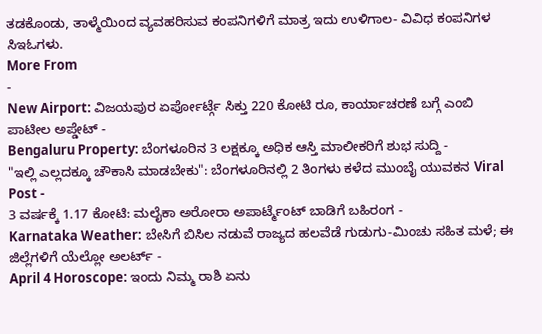ತಡಕೊಂಡು, ತಾಳ್ಮೆಯಿಂದ ವ್ಯವಹರಿಸುವ ಕಂಪನಿಗಳಿಗೆ ಮಾತ್ರ ಇದು ಉಳಿಗಾಲ- ವಿವಿಧ ಕಂಪನಿಗಳ ಸಿಇಓಗಳು.
More From
-
New Airport: ವಿಜಯಪುರ ಏರ್ಪೋರ್ಟ್ಗೆ ಸಿಕ್ತು 220 ಕೋಟಿ ರೂ, ಕಾರ್ಯಾಚರಣೆ ಬಗ್ಗೆ ಎಂಬಿ ಪಾಟೀಲ ಅಪ್ಡೇಟ್ -
Bengaluru Property: ಬೆಂಗಳೂರಿನ 3 ಲಕ್ಷಕ್ಕೂ ಅಧಿಕ ಆಸ್ತಿ ಮಾಲೀಕರಿಗೆ ಶುಭ ಸುದ್ದಿ -
"ಇಲ್ಲಿ ಎಲ್ಲದಕ್ಕೂ ಚೌಕಾಸಿ ಮಾಡಬೇಕು": ಬೆಂಗಳೂರಿನಲ್ಲಿ 2 ತಿಂಗಳು ಕಳೆದ ಮುಂಬೈ ಯುವಕನ Viral Post -
3 ವರ್ಷಕ್ಕೆ 1.17 ಕೋಟಿ: ಮಲೈಕಾ ಅರೋರಾ ಅಪಾರ್ಟ್ಮೆಂಟ್ ಬಾಡಿಗೆ ಬಹಿರಂಗ -
Karnataka Weather: ಬೇಸಿಗೆ ಬಿಸಿಲ ನಡುವೆ ರಾಜ್ಯದ ಹಲವೆಡೆ ಗುಡುಗು-ಮಿಂಚು ಸಹಿತ ಮಳೆ; ಈ ಜಿಲ್ಲೆಗಳಿಗೆ ಯೆಲ್ಲೋ ಅಲರ್ಟ್ -
April 4 Horoscope: ಇಂದು ನಿಮ್ಮ ರಾಶಿ ಏನು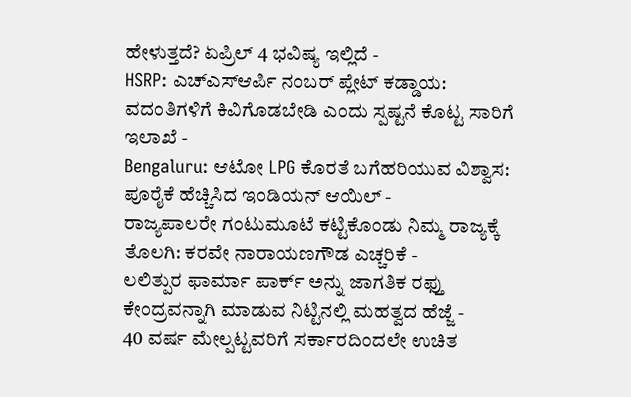ಹೇಳುತ್ತದೆ? ಏಪ್ರಿಲ್ 4 ಭವಿಷ್ಯ ಇಲ್ಲಿದೆ -
HSRP: ಎಚ್ಎಸ್ಆರ್ಪಿ ನಂಬರ್ ಪ್ಲೇಟ್ ಕಡ್ಡಾಯ: ವದಂತಿಗಳಿಗೆ ಕಿವಿಗೊಡಬೇಡಿ ಎಂದು ಸ್ಪಷ್ಟನೆ ಕೊಟ್ಟ ಸಾರಿಗೆ ಇಲಾಖೆ -
Bengaluru: ಆಟೋ LPG ಕೊರತೆ ಬಗೆಹರಿಯುವ ವಿಶ್ವಾಸ: ಪೂರೈಕೆ ಹೆಚ್ಚಿಸಿದ ಇಂಡಿಯನ್ ಆಯಿಲ್ -
ರಾಜ್ಯಪಾಲರೇ ಗಂಟುಮೂಟೆ ಕಟ್ಟಿಕೊಂಡು ನಿಮ್ಮ ರಾಜ್ಯಕ್ಕೆ ತೊಲಗಿ: ಕರವೇ ನಾರಾಯಣಗೌಡ ಎಚ್ಚರಿಕೆ -
ಲಲಿತ್ಪುರ ಫಾರ್ಮಾ ಪಾರ್ಕ್ ಅನ್ನು ಜಾಗತಿಕ ರಫ್ತು ಕೇಂದ್ರವನ್ನಾಗಿ ಮಾಡುವ ನಿಟ್ಟಿನಲ್ಲಿ ಮಹತ್ವದ ಹೆಜ್ಜೆ -
40 ವರ್ಷ ಮೇಲ್ಪಟ್ಟವರಿಗೆ ಸರ್ಕಾರದಿಂದಲೇ ಉಚಿತ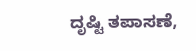ದೃಷ್ಟಿ ತಪಾಸಣೆ,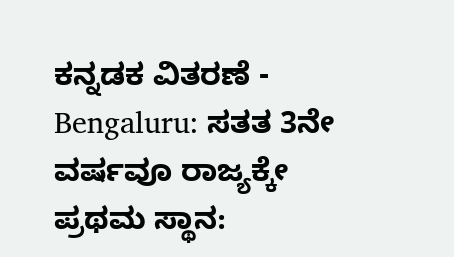ಕನ್ನಡಕ ವಿತರಣೆ -
Bengaluru: ಸತತ 3ನೇ ವರ್ಷವೂ ರಾಜ್ಯಕ್ಕೇ ಪ್ರಥಮ ಸ್ಥಾನ: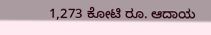1,273 ಕೋಟಿ ರೂ. ಆದಾಯ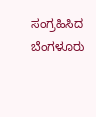ಸಂಗ್ರಹಿಸಿದ ಬೆಂಗಳೂರು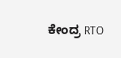ಕೇಂದ್ರ RTO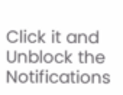Click it and Unblock the Notifications